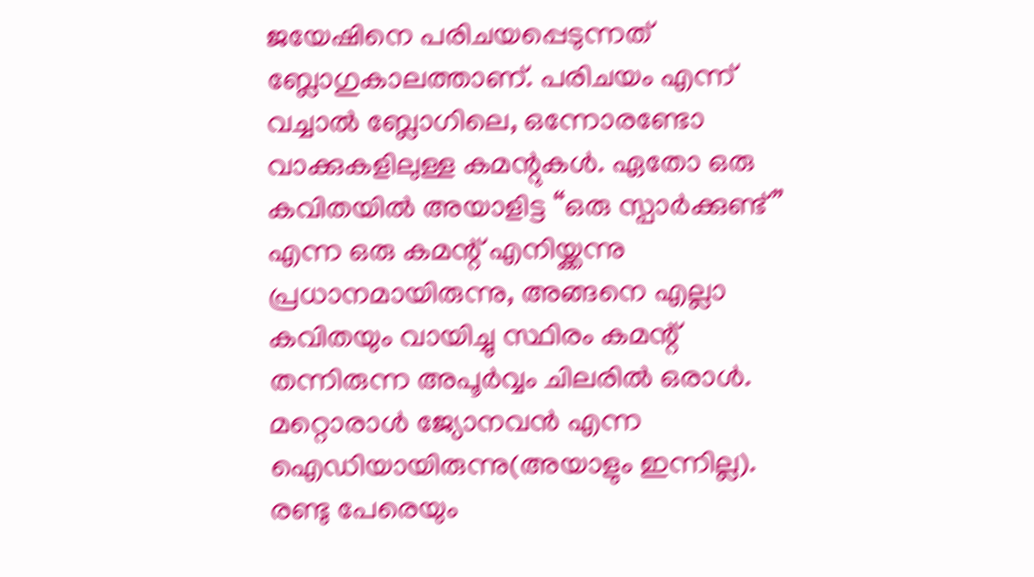ജയേഷിനെ പരിചയപ്പെടുന്നത് ബ്ലോഗുകാലത്താണ്. പരിചയം എന്ന് വച്ചാൽ ബ്ലോഗിലെ, ഒന്നോരണ്ടോ വാക്കുകളിലുള്ള കമന്റുകൾ. ഏതോ ഒരു കവിതയിൽ അയാളിട്ട “ഒരു സ്പാർക്കുണ്ട്” എന്ന ഒരു കമന്റ് എനിയ്ക്കന്നു പ്രധാനമായിരുന്നു, അങ്ങനെ എല്ലാ കവിതയും വായിച്ചു സ്ഥിരം കമന്റ് തന്നിരുന്ന അപൂർവ്വം ചിലരിൽ ഒരാൾ. മറ്റൊരാൾ ജ്യോനവൻ എന്ന ഐഡിയായിരുന്നു(അയാളും ഇന്നില്ല). രണ്ടു പേരെയും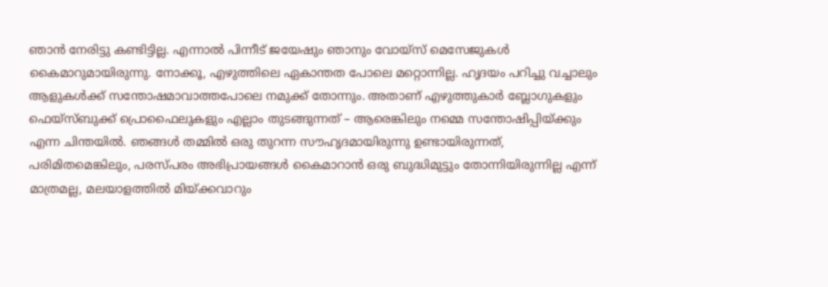ഞാൻ നേരിട്ടു കണ്ടിട്ടില്ല. എന്നാൽ പിന്നീട് ജയേഷും ഞാനും വോയ്സ് മെസേജുകൾ കൈമാറുമായിരുന്നു. നോക്കൂ, എഴുത്തിലെ ഏകാന്തത പോലെ മറ്റൊന്നില്ല. ഹൃദയം പറിച്ചു വച്ചാലും ആളുകൾക്ക് സന്തോഷമാവാത്തപോലെ നമുക്ക് തോന്നും. അതാണ് എഴുത്തുകാർ ബ്ലോഗുകളും ഫെയ്സ്ബുക്ക് പ്രൊഫൈലുകളും എല്ലാം തുടങ്ങുന്നത് – ആരെങ്കിലും നമ്മെ സന്തോഷിപ്പിയ്ക്കും എന്ന ചിന്തയിൽ. ഞങ്ങൾ തമ്മിൽ ഒരു തുറന്ന സൗഹൃദമായിരുന്നു ഉണ്ടായിരുന്നത്, പരിമിതമെങ്കിലും, പരസ്പരം അഭിപ്രായങ്ങൾ കൈമാറാൻ ഒരു ബുദ്ധിമുട്ടും തോന്നിയിരുന്നില്ല എന്ന് മാത്രമല്ല, മലയാളത്തിൽ മിയ്ക്കവാറും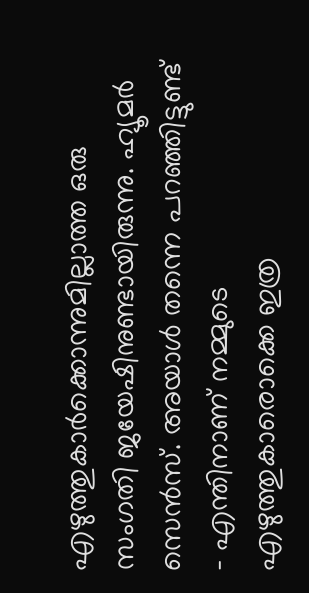എഴുത്തുകാർക്കൊന്നുമില്ലാത്ത ഒരു സംഗതി ജയേഷിനുണ്ടായിരുന്നു. ഹ്യൂമർ സെൻസ്. അയാൾ തന്നെ പറഞ്ഞിട്ടുണ്ട് – എന്തിനാണ് നമ്മുടെ എഴുത്തുകാരൊക്കെ ഇത്ര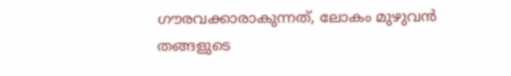ഗൗരവക്കാരാകുന്നത്, ലോകം മുഴുവൻ തങ്ങളുടെ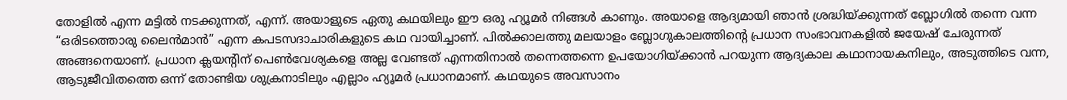തോളിൽ എന്ന മട്ടിൽ നടക്കുന്നത്, എന്ന്. അയാളുടെ ഏതു കഥയിലും ഈ ഒരു ഹ്യൂമർ നിങ്ങൾ കാണും. അയാളെ ആദ്യമായി ഞാൻ ശ്രദ്ധിയ്ക്കുന്നത് ബ്ലോഗിൽ തന്നെ വന്ന “ഒരിടത്തൊരു ലൈൻമാൻ” എന്ന കപടസദാചാരികളുടെ കഥ വായിച്ചാണ്. പിൽക്കാലത്തു മലയാളം ബ്ലോഗുകാലത്തിന്റെ പ്രധാന സംഭാവനകളിൽ ജയേഷ് ചേരുന്നത് അങ്ങനെയാണ്. പ്രധാന ക്ലയന്റിന് പെൺവേശ്യകളെ അല്ല വേണ്ടത് എന്നതിനാൽ തന്നെത്തന്നെ ഉപയോഗിയ്ക്കാൻ പറയുന്ന ആദ്യകാല കഥാനായകനിലും, അടുത്തിടെ വന്ന, ആടുജീവിതത്തെ ഒന്ന് തോണ്ടിയ ശുക്രനാടിലും എല്ലാം ഹ്യൂമർ പ്രധാനമാണ്. കഥയുടെ അവസാനം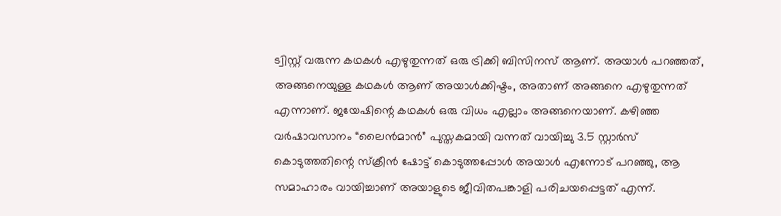ട്വിസ്റ്റ് വരുന്ന കഥകൾ എഴുതുന്നത് ഒരു ട്രിക്കി ബിസിനസ് ആണ്. അയാൾ പറഞ്ഞത്, അങ്ങനെയുള്ള കഥകൾ ആണ് അയാൾക്കിഷ്ടം, അതാണ് അങ്ങനെ എഴുതുന്നത് എന്നാണ്. ജയേഷിന്റെ കഥകൾ ഒരു വിധം എല്ലാം അങ്ങനെയാണ്. കഴിഞ്ഞ വർഷാവസാനം “ലൈൻമാൻ” പുസ്തകമായി വന്നത് വായിച്ചു 3.5 സ്റ്റാർസ് കൊടുത്തതിന്റെ സ്ക്രീൻ ഷോട്ട് കൊടുത്തപ്പോൾ അയാൾ എന്നോട് പറഞ്ഞു, ആ സമാഹാരം വായിച്ചാണ് അയാളുടെ ജീവിതപങ്കാളി പരിചയപ്പെട്ടത് എന്ന്.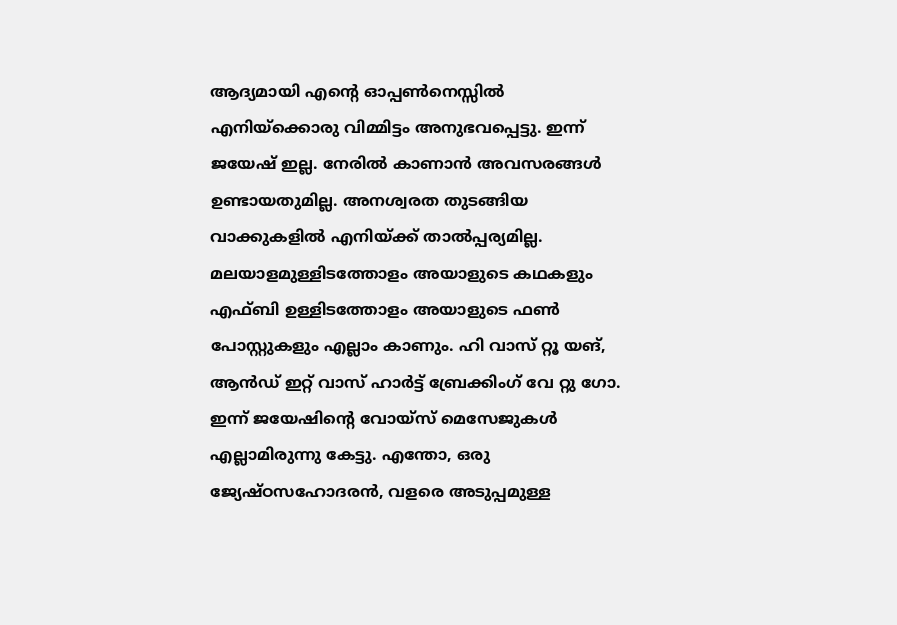ആദ്യമായി എന്റെ ഓപ്പൺനെസ്സിൽ എനിയ്ക്കൊരു വിമ്മിട്ടം അനുഭവപ്പെട്ടു. ഇന്ന് ജയേഷ് ഇല്ല. നേരിൽ കാണാൻ അവസരങ്ങൾ ഉണ്ടായതുമില്ല. അനശ്വരത തുടങ്ങിയ വാക്കുകളിൽ എനിയ്ക്ക് താൽപ്പര്യമില്ല. മലയാളമുള്ളിടത്തോളം അയാളുടെ കഥകളും എഫ്ബി ഉള്ളിടത്തോളം അയാളുടെ ഫൺ പോസ്റ്റുകളും എല്ലാം കാണും. ഹി വാസ് റ്റൂ യങ്, ആൻഡ് ഇറ്റ് വാസ് ഹാർട്ട് ബ്രേക്കിംഗ് വേ റ്റു ഗോ. ഇന്ന് ജയേഷിന്റെ വോയ്സ് മെസേജുകൾ എല്ലാമിരുന്നു കേട്ടു. എന്തോ, ഒരു ജ്യേഷ്ഠസഹോദരൻ, വളരെ അടുപ്പമുള്ള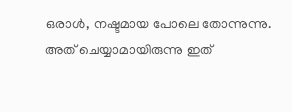ഒരാൾ, നഷ്ടമായ പോലെ തോന്നുന്നു. അത് ചെയ്യാമായിരുന്നു ഇത്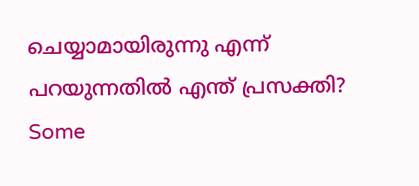ചെയ്യാമായിരുന്നു എന്ന് പറയുന്നതിൽ എന്ത് പ്രസക്തി?
Some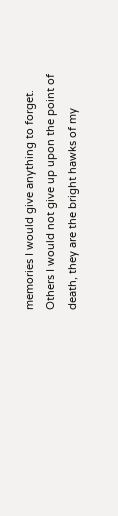memories I would give anything to forget.
Others I would not give up upon the point of
death, they are the bright hawks of my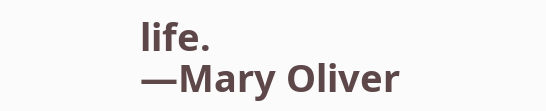life.
—Mary Oliver